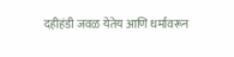दहीहंडी जवळ येतेय आणि धर्मावरून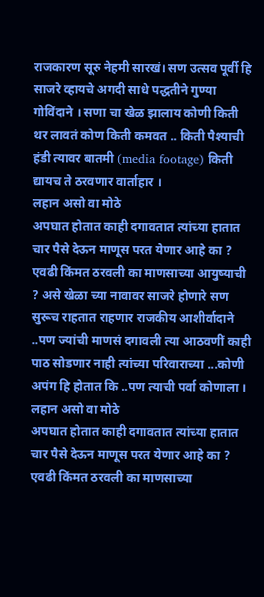राजकारण सूरु नेहमी सारखं। सण उत्सव पूर्वी हि साजरे व्हायचे अगदी साधे पद्धतीने गुण्या गोविंदाने । सणा चा खेळ झालाय कोणी किती थर लावतं कोण किती कमवत .. किती पैश्याची हंडी त्यावर बातमी (media footage) किती द्यायच ते ठरवणार वार्ताहार ।
लहान असो वा मोठे
अपघात होतात काही दगावतात त्यांच्या हातात चार पैसे देऊन माणूस परत येणार आहे का ? एवढी किंमत ठरवली का माणसाच्या आयुष्याची ? असे खेळा च्या नावावर साजरे होणारे सण सुरूच राहतात राहणार राजकीय आशीर्वादाने ..पण ज्यांची माणसं दगावली त्या आठवणीं काही पाठ सोडणार नाही त्यांच्या परिवाराच्या ...कोणी अपंग हि होतात कि ..पण त्याची पर्वा कोणाला ।
लहान असो वा मोठे
अपघात होतात काही दगावतात त्यांच्या हातात चार पैसे देऊन माणूस परत येणार आहे का ? एवढी किंमत ठरवली का माणसाच्या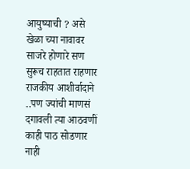आयुष्याची ? असे खेळा च्या नावावर साजरे होणारे सण सुरूच राहतात राहणार राजकीय आशीर्वादाने ..पण ज्यांची माणसं दगावली त्या आठवणीं काही पाठ सोडणार नाही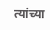त्यांच्या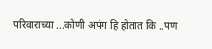परिवाराच्या ...कोणी अपंग हि होतात कि ..पण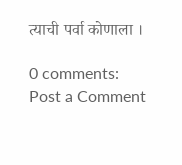त्याची पर्वा कोणाला ।

0 comments:
Post a Comment